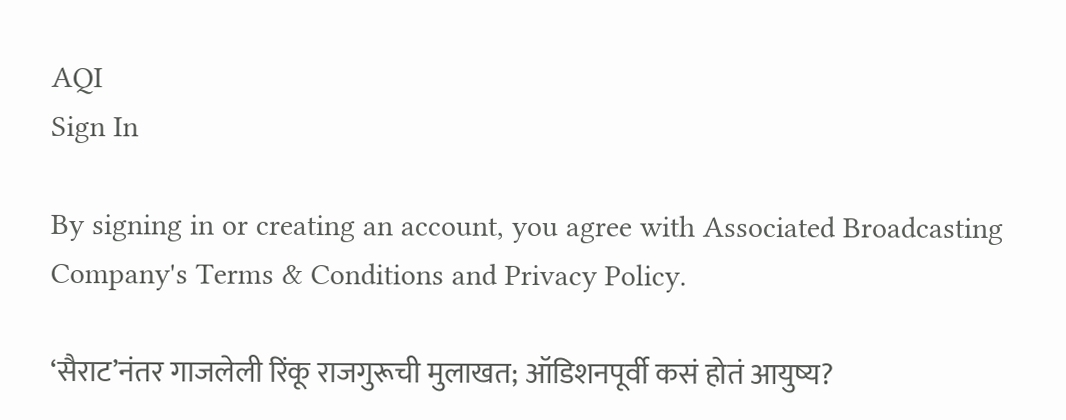AQI
Sign In

By signing in or creating an account, you agree with Associated Broadcasting Company's Terms & Conditions and Privacy Policy.

‘सैराट’नंतर गाजलेली रिंकू राजगुरूची मुलाखत; ऑडिशनपूर्वी कसं होतं आयुष्य?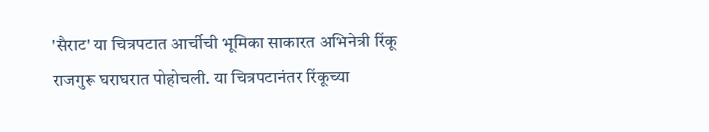'सैराट' या चित्रपटात आर्चीची भूमिका साकारत अभिनेत्री रिंकू राजगुरू घराघरात पोहोचली. या चित्रपटानंतर रिंकूच्या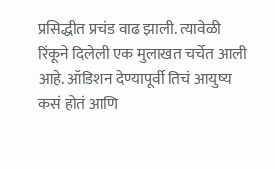प्रसिद्धीत प्रचंड वाढ झाली. त्यावेळी रिंकूने दिलेली एक मुलाखत चर्चेत आली आहे. ऑडिशन देण्यापूर्वी तिचं आयुष्य कसं होतं आणि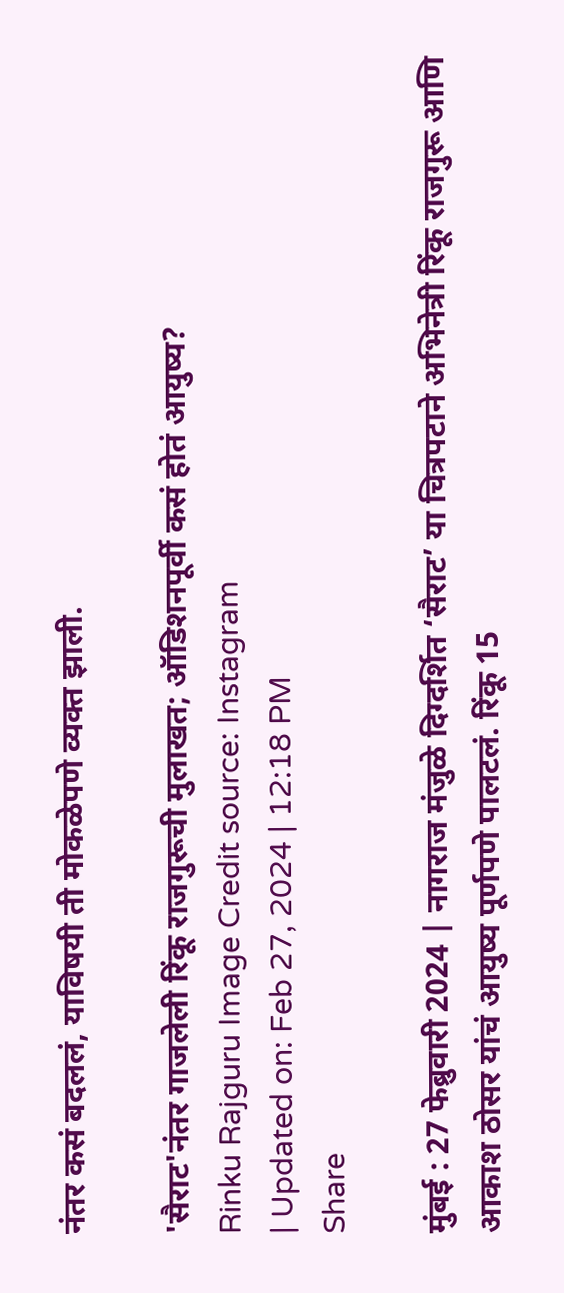नंतर कसं बदललं, याविषयी ती मोकळेपणे व्यक्त झाली.

'सैराट'नंतर गाजलेली रिंकू राजगुरूची मुलाखत; ऑडिशनपूर्वी कसं होतं आयुष्य?
Rinku Rajguru Image Credit source: Instagram
| Updated on: Feb 27, 2024 | 12:18 PM
Share

मुंबई : 27 फेब्रुवारी 2024 | नागराज मंजुळे दिग्दर्शित ‘सैराट’ या चित्रपटाने अभिनेत्री रिंकू राजगुरू आणि आकाश ठोसर यांचं आयुष्य पूर्णपणे पालटलं. रिंकू 15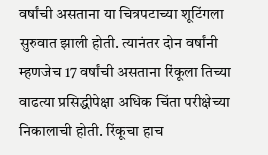वर्षांची असताना या चित्रपटाच्या शूटिंगला सुरुवात झाली होती. त्यानंतर दोन वर्षांनी म्हणजेच 17 वर्षांची असताना रिंकूला तिच्या वाढत्या प्रसिद्धीपेक्षा अधिक चिंता परीक्षेच्या निकालाची होती. रिंकूचा हाच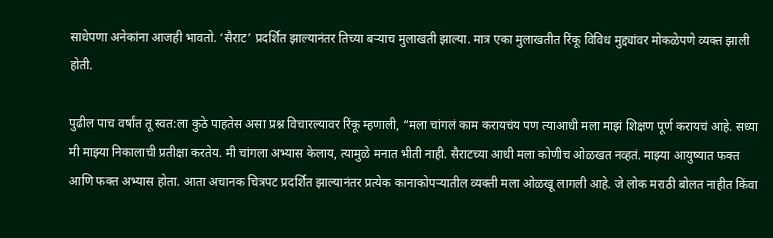साधेपणा अनेकांना आजही भावतो. ‘सैराट’ प्रदर्शित झाल्यानंतर तिच्या बऱ्याच मुलाखती झाल्या. मात्र एका मुलाखतीत रिंकू विविध मुद्द्यांवर मोकळेपणे व्यक्त झाली होती.

पुढील पाच वर्षांत तू स्वत:ला कुठे पाहतेस असा प्रश्न विचारल्यावर रिंकू म्हणाली, “मला चांगलं काम करायचंय पण त्याआधी मला माझं शिक्षण पूर्ण करायचं आहे. सध्या मी माझ्या निकालाची प्रतीक्षा करतेय. मी चांगला अभ्यास केलाय, त्यामुळे मनात भीती नाही. सैराटच्या आधी मला कोणीच ओळखत नव्हतं. माझ्या आयुष्यात फक्त आणि फक्त अभ्यास होता. आता अचानक चित्रपट प्रदर्शित झाल्यानंतर प्रत्येक कानाकोपऱ्यातील व्यक्ती मला ओळखू लागली आहे. जे लोक मराठी बोलत नाहीत किंवा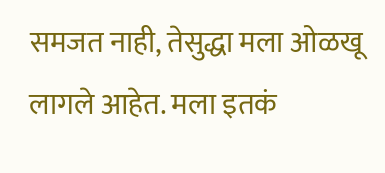समजत नाही, तेसुद्धा मला ओळखू लागले आहेत. मला इतकं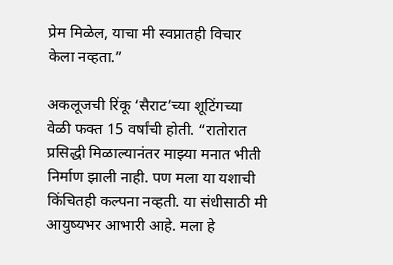प्रेम मिळेल, याचा मी स्वप्नातही विचार केला नव्हता.”

अकलूजची रिंकू ‘सैराट’च्या शूटिंगच्या वेळी फक्त 15 वर्षांची होती. “रातोरात प्रसिद्धी मिळाल्यानंतर माझ्या मनात भीती निर्माण झाली नाही. पण मला या यशाची किंचितही कल्पना नव्हती. या संधीसाठी मी आयुष्यभर आभारी आहे. मला हे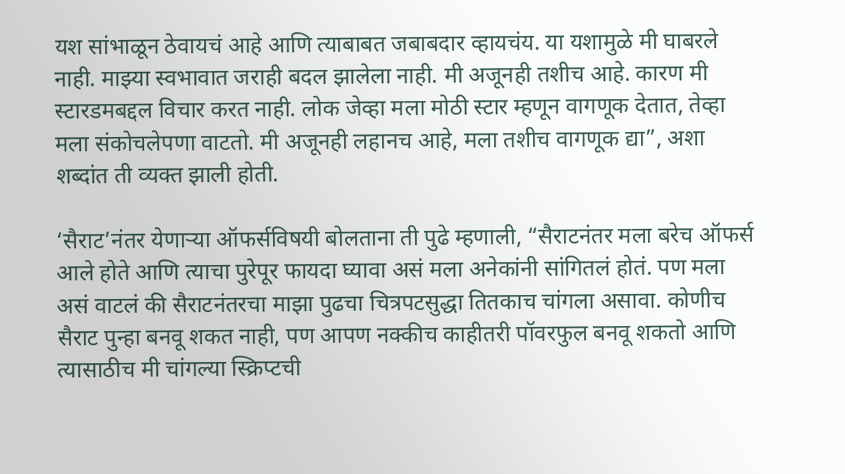यश सांभाळून ठेवायचं आहे आणि त्याबाबत जबाबदार व्हायचंय. या यशामुळे मी घाबरले नाही. माझ्या स्वभावात जराही बदल झालेला नाही. मी अजूनही तशीच आहे. कारण मी स्टारडमबद्दल विचार करत नाही. लोक जेव्हा मला मोठी स्टार म्हणून वागणूक देतात, तेव्हा मला संकोचलेपणा वाटतो. मी अजूनही लहानच आहे, मला तशीच वागणूक द्या”, अशा शब्दांत ती व्यक्त झाली होती.

‘सैराट’नंतर येणाऱ्या ऑफर्सविषयी बोलताना ती पुढे म्हणाली, “सैराटनंतर मला बरेच ऑफर्स आले होते आणि त्याचा पुरेपूर फायदा घ्यावा असं मला अनेकांनी सांगितलं होतं. पण मला असं वाटलं की सैराटनंतरचा माझा पुढचा चित्रपटसुद्धा तितकाच चांगला असावा. कोणीच सैराट पुन्हा बनवू शकत नाही, पण आपण नक्कीच काहीतरी पॉवरफुल बनवू शकतो आणि त्यासाठीच मी चांगल्या स्क्रिप्टची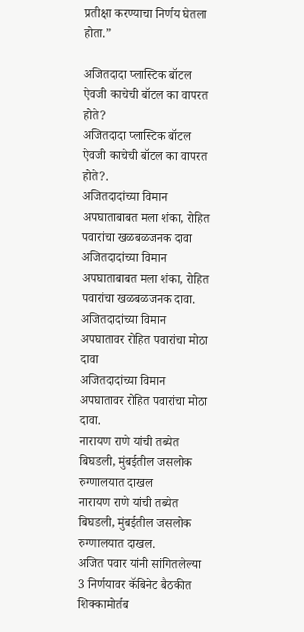प्रतीक्षा करण्याचा निर्णय घेतला होता.”

अजितदादा प्लास्टिक बॉटल ऐवजी काचेची बॉटल का वापरत होते?
अजितदादा प्लास्टिक बॉटल ऐवजी काचेची बॉटल का वापरत होते?.
अजितदादांच्या विमान अपघाताबाबत मला शंका, रोहित पवारांचा खळबळजनक दावा
अजितदादांच्या विमान अपघाताबाबत मला शंका, रोहित पवारांचा खळबळजनक दावा.
अजितदादांच्या विमान अपघातावर रोहित पवारांचा मोठा दावा
अजितदादांच्या विमान अपघातावर रोहित पवारांचा मोठा दावा.
नारायण राणे यांची तब्येत बिघडली, मुंबईतील जसलोक रुग्णालयात दाखल
नारायण राणे यांची तब्येत बिघडली, मुंबईतील जसलोक रुग्णालयात दाखल.
अजित पवार यांनी सांगितलेल्या 3 निर्णयावर कॅबिनेट बैठकीत शिक्कामोर्तब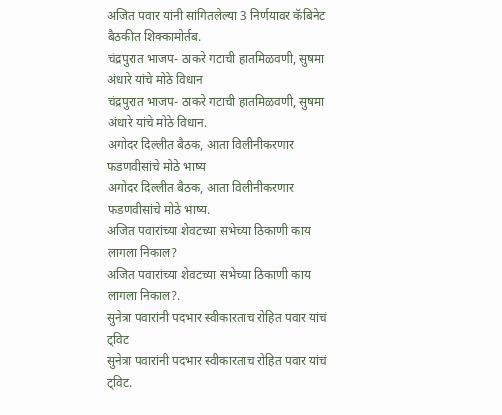अजित पवार यांनी सांगितलेल्या 3 निर्णयावर कॅबिनेट बैठकीत शिक्कामोर्तब.
चंद्रपुरात भाजप- ठाकरे गटाची हातमिळवणी, सुषमा अंधारे यांचे मोठे विधान
चंद्रपुरात भाजप- ठाकरे गटाची हातमिळवणी, सुषमा अंधारे यांचे मोठे विधान.
अगोदर दिल्लीत बैठक, आता विलीनीकरणार फडणवीसांचे मोठे भाष्य
अगोदर दिल्लीत बैठक, आता विलीनीकरणार फडणवीसांचे मोठे भाष्य.
अजित पवारांच्या शेवटच्या सभेच्या ठिकाणी काय लागला निकाल?
अजित पवारांच्या शेवटच्या सभेच्या ठिकाणी काय लागला निकाल?.
सुनेत्रा पवारांनी पदभार स्वीकारताच रोहित पवार यांचं ट्विट
सुनेत्रा पवारांनी पदभार स्वीकारताच रोहित पवार यांचं ट्विट.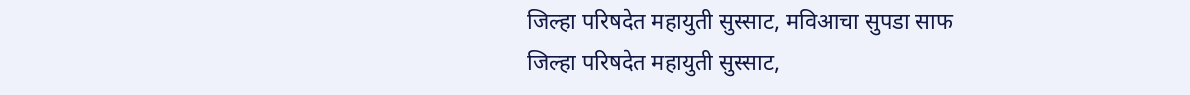जिल्हा परिषदेत महायुती सुस्साट, मविआचा सुपडा साफ
जिल्हा परिषदेत महायुती सुस्साट,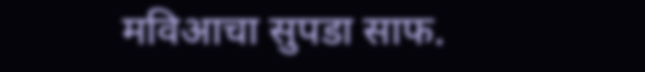मविआचा सुपडा साफ.